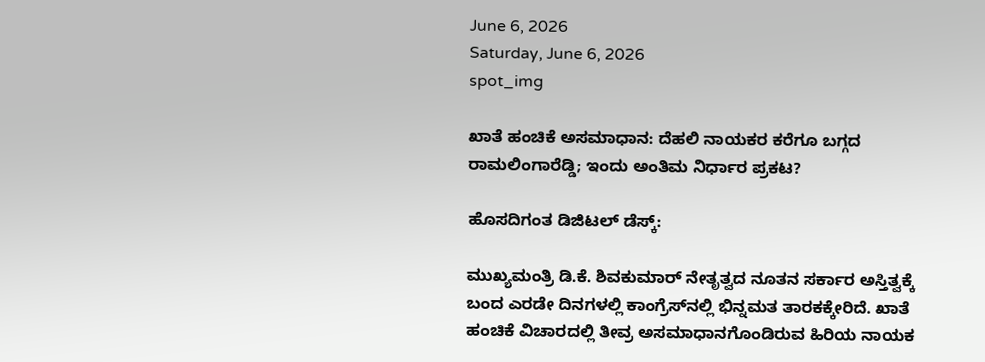June 6, 2026
Saturday, June 6, 2026
spot_img

ಖಾತೆ ಹಂಚಿಕೆ ಅಸಮಾಧಾನ: ದೆಹಲಿ ನಾಯಕರ ಕರೆಗೂ ಬಗ್ಗದ ರಾಮಲಿಂಗಾರೆಡ್ಡಿ; ಇಂದು ಅಂತಿಮ ನಿರ್ಧಾರ ಪ್ರಕಟ?

ಹೊಸದಿಗಂತ ಡಿಜಿಟಲ್‌ ಡೆಸ್ಕ್:

ಮುಖ್ಯಮಂತ್ರಿ ಡಿ.ಕೆ. ಶಿವಕುಮಾರ್‌ ನೇತೃತ್ವದ ನೂತನ ಸರ್ಕಾರ ಅಸ್ತಿತ್ವಕ್ಕೆ ಬಂದ ಎರಡೇ ದಿನಗಳಲ್ಲಿ ಕಾಂಗ್ರೆಸ್‌ನಲ್ಲಿ ಭಿನ್ನಮತ ತಾರಕಕ್ಕೇರಿದೆ. ಖಾತೆ ಹಂಚಿಕೆ ವಿಚಾರದಲ್ಲಿ ತೀವ್ರ ಅಸಮಾಧಾನಗೊಂಡಿರುವ ಹಿರಿಯ ನಾಯಕ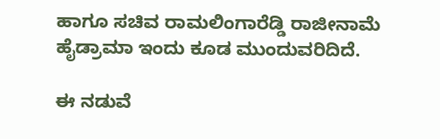ಹಾಗೂ ಸಚಿವ ರಾಮಲಿಂಗಾರೆಡ್ಡಿ ರಾಜೀನಾಮೆ ಹೈಡ್ರಾಮಾ ಇಂದು ಕೂಡ ಮುಂದುವರಿದಿದೆ.

ಈ ನಡುವೆ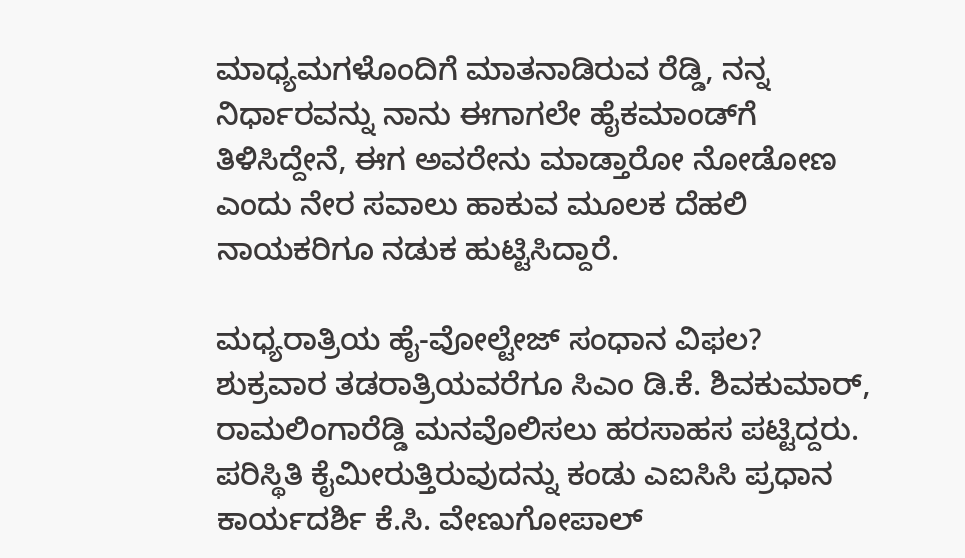ಮಾಧ್ಯಮಗಳೊಂದಿಗೆ ಮಾತನಾಡಿರುವ ರೆಡ್ಡಿ, ನನ್ನ ನಿರ್ಧಾರವನ್ನು ನಾನು ಈಗಾಗಲೇ ಹೈಕಮಾಂಡ್‌ಗೆ ತಿಳಿಸಿದ್ದೇನೆ, ಈಗ ಅವರೇನು ಮಾಡ್ತಾರೋ ನೋಡೋಣ ಎಂದು ನೇರ ಸವಾಲು ಹಾಕುವ ಮೂಲಕ ದೆಹಲಿ ನಾಯಕರಿಗೂ ನಡುಕ ಹುಟ್ಟಿಸಿದ್ದಾರೆ.

ಮಧ್ಯರಾತ್ರಿಯ ಹೈ-ವೋಲ್ಟೇಜ್ ಸಂಧಾನ ವಿಫಲ?
ಶುಕ್ರವಾರ ತಡರಾತ್ರಿಯವರೆಗೂ ಸಿಎಂ ಡಿ.ಕೆ. ಶಿವಕುಮಾರ್, ರಾಮಲಿಂಗಾರೆಡ್ಡಿ ಮನವೊಲಿಸಲು ಹರಸಾಹಸ ಪಟ್ಟಿದ್ದರು. ಪರಿಸ್ಥಿತಿ ಕೈಮೀರುತ್ತಿರುವುದನ್ನು ಕಂಡು ಎಐಸಿಸಿ ಪ್ರಧಾನ ಕಾರ್ಯದರ್ಶಿ ಕೆ.ಸಿ. ವೇಣುಗೋಪಾಲ್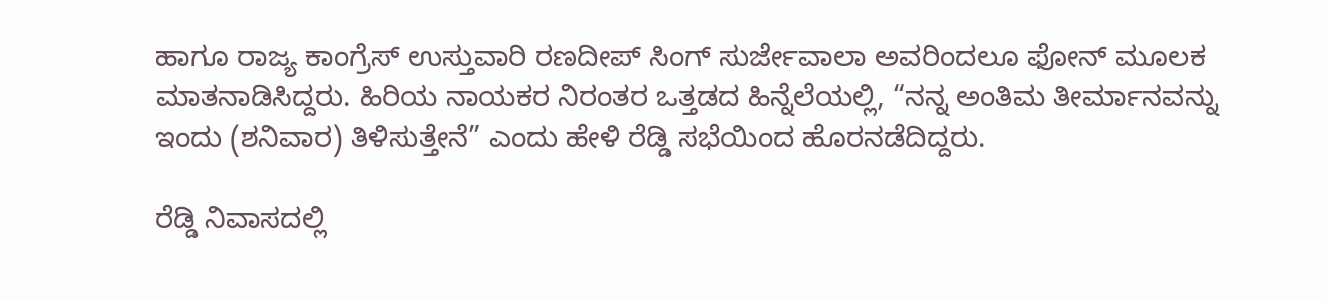ಹಾಗೂ ರಾಜ್ಯ ಕಾಂಗ್ರೆಸ್ ಉಸ್ತುವಾರಿ ರಣದೀಪ್ ಸಿಂಗ್ ಸುರ್ಜೇವಾಲಾ ಅವರಿಂದಲೂ ಫೋನ್ ಮೂಲಕ ಮಾತನಾಡಿಸಿದ್ದರು. ಹಿರಿಯ ನಾಯಕರ ನಿರಂತರ ಒತ್ತಡದ ಹಿನ್ನೆಲೆಯಲ್ಲಿ, “ನನ್ನ ಅಂತಿಮ ತೀರ್ಮಾನವನ್ನು ಇಂದು (ಶನಿವಾರ) ತಿಳಿಸುತ್ತೇನೆ” ಎಂದು ಹೇಳಿ ರೆಡ್ಡಿ ಸಭೆಯಿಂದ ಹೊರನಡೆದಿದ್ದರು.

ರೆಡ್ಡಿ ನಿವಾಸದಲ್ಲಿ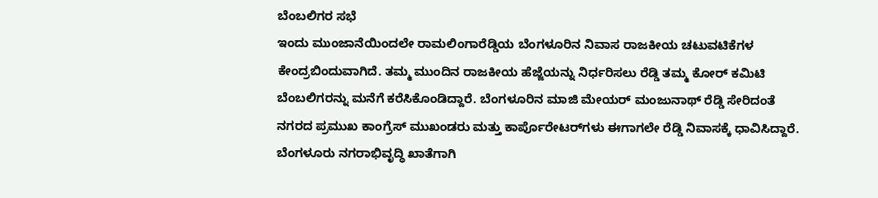ಬೆಂಬಲಿಗರ ಸಭೆ
ಇಂದು ಮುಂಜಾನೆಯಿಂದಲೇ ರಾಮಲಿಂಗಾರೆಡ್ಡಿಯ ಬೆಂಗಳೂರಿನ ನಿವಾಸ ರಾಜಕೀಯ ಚಟುವಟಿಕೆಗಳ ಕೇಂದ್ರಬಿಂದುವಾಗಿದೆ. ತಮ್ಮ ಮುಂದಿನ ರಾಜಕೀಯ ಹೆಜ್ಜೆಯನ್ನು ನಿರ್ಧರಿಸಲು ರೆಡ್ಡಿ ತಮ್ಮ ಕೋರ್ ಕಮಿಟಿ ಬೆಂಬಲಿಗರನ್ನು ಮನೆಗೆ ಕರೆಸಿಕೊಂಡಿದ್ದಾರೆ. ಬೆಂಗಳೂರಿನ ಮಾಜಿ ಮೇಯರ್ ಮಂಜುನಾಥ್ ರೆಡ್ಡಿ ಸೇರಿದಂತೆ ನಗರದ ಪ್ರಮುಖ ಕಾಂಗ್ರೆಸ್ ಮುಖಂಡರು ಮತ್ತು ಕಾರ್ಪೊರೇಟರ್‌ಗಳು ಈಗಾಗಲೇ ರೆಡ್ಡಿ ನಿವಾಸಕ್ಕೆ ಧಾವಿಸಿದ್ದಾರೆ. ಬೆಂಗಳೂರು ನಗರಾಭಿವೃದ್ಧಿ ಖಾತೆಗಾಗಿ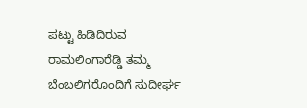ಪಟ್ಟು ಹಿಡಿದಿರುವ ರಾಮಲಿಂಗಾರೆಡ್ಡಿ ತಮ್ಮ ಬೆಂಬಲಿಗರೊಂದಿಗೆ ಸುದೀರ್ಘ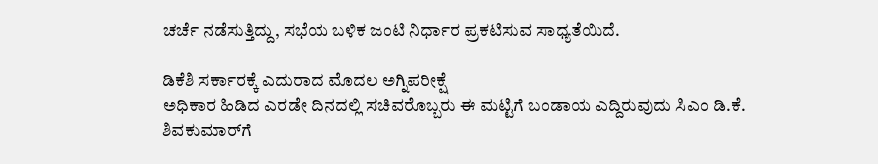ಚರ್ಚೆ ನಡೆಸುತ್ತಿದ್ದು, ಸಭೆಯ ಬಳಿಕ ಜಂಟಿ ನಿರ್ಧಾರ ಪ್ರಕಟಿಸುವ ಸಾಧ್ಯತೆಯಿದೆ.

ಡಿಕೆಶಿ ಸರ್ಕಾರಕ್ಕೆ ಎದುರಾದ ಮೊದಲ ಅಗ್ನಿಪರೀಕ್ಷೆ
ಅಧಿಕಾರ ಹಿಡಿದ ಎರಡೇ ದಿನದಲ್ಲಿ ಸಚಿವರೊಬ್ಬರು ಈ ಮಟ್ಟಿಗೆ ಬಂಡಾಯ ಎದ್ದಿರುವುದು ಸಿಎಂ ಡಿ.ಕೆ. ಶಿವಕುಮಾರ್‌ಗೆ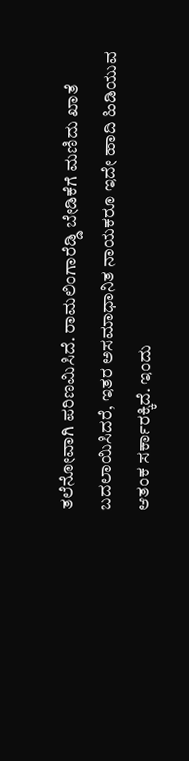ತಲೆನೋವಾಗಿ ಪರಿಣಮಿಸಿದೆ. ರಾಮಲಿಂಗಾರೆಡ್ಡಿ ಬೇಡಿಕೆಗೆ ಮಣಿದು ಖಾತೆ ಬದಲಾಯಿಸಿದರೆ, ಇತರ ಅಸಮಾಧಾನಿತ ನಾಯಕರೂ ಇದೇ ಹಾದಿ ಹಿಡಿಯುವ ಆತಂಕ ಸರ್ಕಾರಕ್ಕಿದೆ. ಇಂದು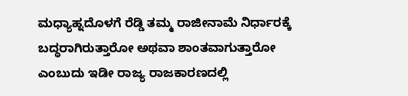ಮಧ್ಯಾಹ್ನದೊಳಗೆ ರೆಡ್ಡಿ ತಮ್ಮ ರಾಜೀನಾಮೆ ನಿರ್ಧಾರಕ್ಕೆ ಬದ್ಧರಾಗಿರುತ್ತಾರೋ ಅಥವಾ ಶಾಂತವಾಗುತ್ತಾರೋ ಎಂಬುದು ಇಡೀ ರಾಜ್ಯ ರಾಜಕಾರಣದಲ್ಲಿ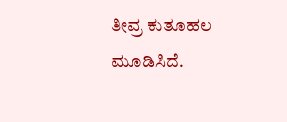ತೀವ್ರ ಕುತೂಹಲ ಮೂಡಿಸಿದೆ.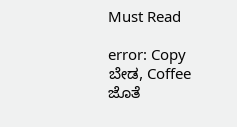Must Read

error: Copy ಬೇಡ, Coffee ಜೊತೆ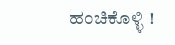ಹಂಚಿಕೊಳ್ಳಿ !